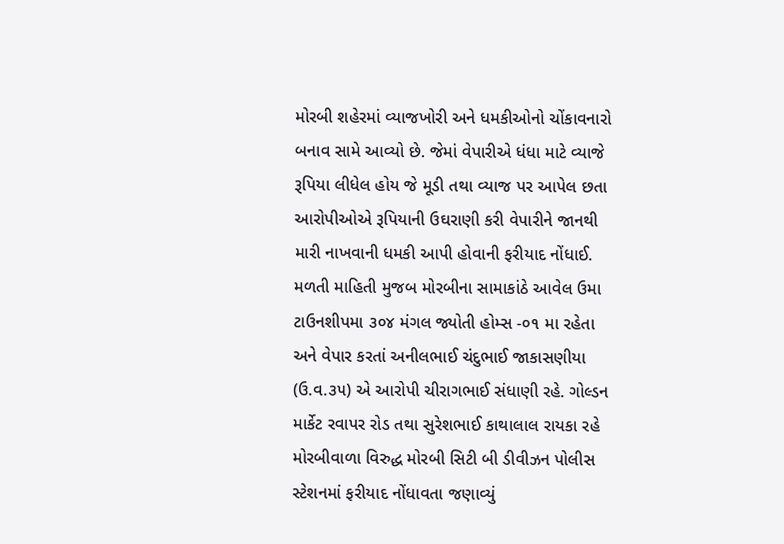મોરબી શહેરમાં વ્યાજખોરી અને ધમકીઓનો ચોંકાવનારો બનાવ સામે આવ્યો છે. જેમાં વેપારીએ ધંધા માટે વ્યાજે રૂપિયા લીધેલ હોય જે મૂડી તથા વ્યાજ પર આપેલ છતા આરોપીઓએ રૂપિયાની ઉઘરાણી કરી વેપારીને જાનથી મારી નાખવાની ધમકી આપી હોવાની ફરીયાદ નોંધાઈ.
મળતી માહિતી મુજબ મોરબીના સામાકાંઠે આવેલ ઉમા ટાઉનશીપમા ૩૦૪ મંગલ જ્યોતી હોમ્સ -૦૧ મા રહેતા અને વેપાર કરતાં અનીલભાઈ ચંદુભાઈ જાકાસણીયા (ઉ.વ.૩૫) એ આરોપી ચીરાગભાઈ સંધાણી રહે. ગોલ્ડન માર્કેટ રવાપર રોડ તથા સુરેશભાઈ કાથાલાલ રાયકા રહે મોરબીવાળા વિરુદ્ધ મોરબી સિટી બી ડીવીઝન પોલીસ સ્ટેશનમાં ફરીયાદ નોંધાવતા જણાવ્યું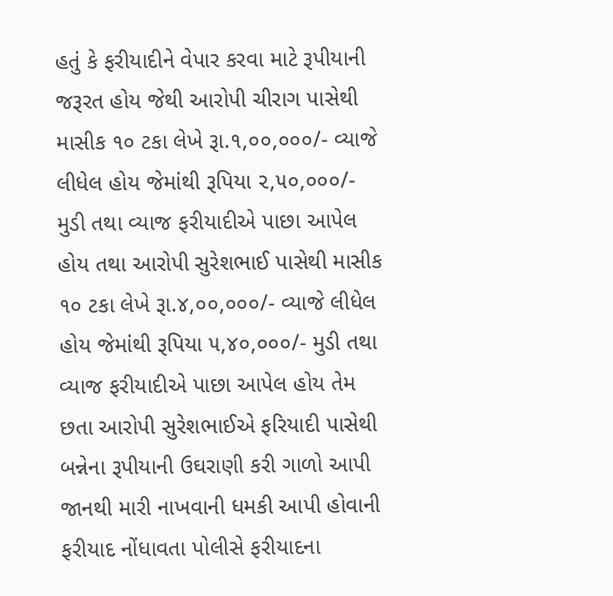હતું કે ફરીયાદીને વેપાર કરવા માટે રૂપીયાની જરૂરત હોય જેથી આરોપી ચીરાગ પાસેથી માસીક ૧૦ ટકા લેખે રૂા.૧,૦૦,૦૦૦/- વ્યાજે લીધેલ હોય જેમાંથી રૂપિયા ૨,૫૦,૦૦૦/- મુડી તથા વ્યાજ ફરીયાદીએ પાછા આપેલ હોય તથા આરોપી સુરેશભાઈ પાસેથી માસીક ૧૦ ટકા લેખે રૂા.૪,૦૦,૦૦૦/- વ્યાજે લીધેલ હોય જેમાંથી રૂપિયા ૫,૪૦,૦૦૦/- મુડી તથા વ્યાજ ફરીયાદીએ પાછા આપેલ હોય તેમ છતા આરોપી સુરેશભાઈએ ફરિયાદી પાસેથી બન્નેના રૂપીયાની ઉઘરાણી કરી ગાળો આપી જાનથી મારી નાખવાની ધમકી આપી હોવાની ફરીયાદ નોંધાવતા પોલીસે ફરીયાદના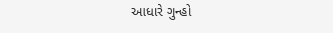આધારે ગુન્હો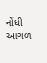નોંધી આગળ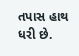તપાસ હાથ ધરી છે.